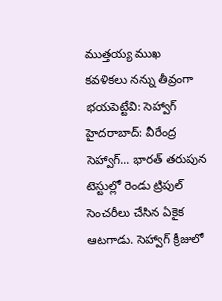ముత్తయ్య ముఖ కవళికలు నన్ను తీవ్రంగా భయపెట్టేవి: సెహ్వాగ్
హైదరాబాద్: వీరేంద్ర సెహ్వాగ్... భారత్ తరుపున టెస్టుల్లో రెండు ట్రిపుల్ సెంచరీలు చేసిన ఏకైక ఆటగాడు. సెహ్వాగ్ క్రీజులో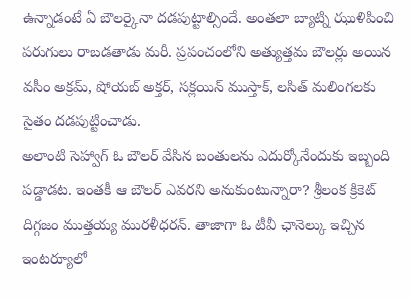ఉన్నాడంటే ఏ బౌలర్కైనా దడపుట్టాల్సిందే. అంతలా బ్యాట్ని ఝుళిపించి పరుగులు రాబడతాడు మరీ. ప్రపంచంలోని అత్యుత్తమ బౌలర్లు అయిన వసీం అక్రమ్, షోయబ్ అక్తర్, సక్లయిన్ ముస్తాక్, లసిత్ మలింగలకు సైతం దడపుట్టించాడు.
అలాంటి సెహ్వాగ్ ఓ బౌలర్ వేసిన బంతులను ఎదుర్కోనేందుకు ఇబ్బంది పడ్డాడట. ఇంతకీ ఆ బౌలర్ ఎవరని అనుకుంటున్నారా? శ్రీలంక క్రికెట్ దిగ్గజం ముత్తయ్య మురళీధరన్. తాజాగా ఓ టీవీ ఛానెల్కు ఇచ్చిన ఇంటర్యూలో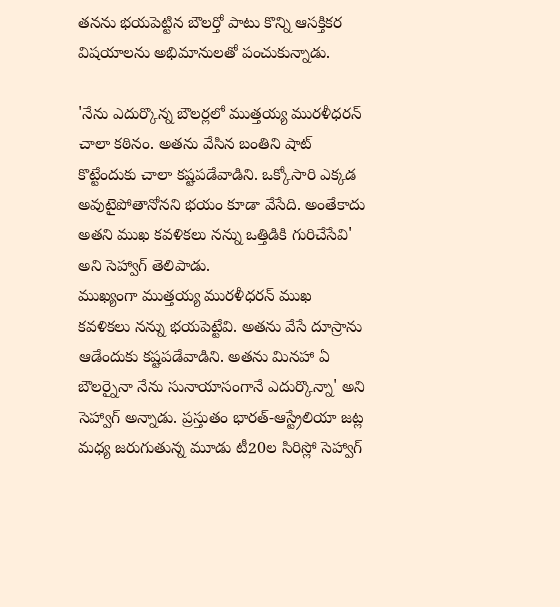తనను భయపెట్టిన బౌలర్తో పాటు కొన్ని ఆసక్తికర విషయాలను అభిమానులతో పంచుకున్నాడు.

'నేను ఎదుర్కొన్న బౌలర్లలో ముత్తయ్య మురళీధరన్ చాలా కఠినం. అతను వేసిన బంతిని షాట్ కొట్టేందుకు చాలా కష్టపడేవాడిని. ఒక్కోసారి ఎక్కడ అవుటైపోతానోనని భయం కూడా వేసేది. అంతేకాదు అతని ముఖ కవళికలు నన్ను ఒత్తిడికి గురిచేసేవి' అని సెహ్వాగ్ తెలిపాడు.
ముఖ్యంగా ముత్తయ్య మురళీధరన్ ముఖ కవళికలు నన్ను భయపెట్టేవి. అతను వేసే దూస్రాను ఆడేందుకు కష్టపడేవాడిని. అతను మినహా ఏ బౌలర్నైనా నేను సునాయాసంగానే ఎదుర్కొన్నా' అని సెహ్వాగ్ అన్నాడు. ప్రస్తుతం భారత్-ఆస్ట్రేలియా జట్ల మధ్య జరుగుతున్న మూడు టీ20ల సిరిస్లో సెహ్వాగ్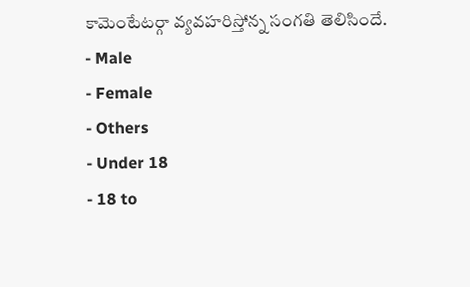కామెంటేటర్గా వ్యవహరిస్తోన్న సంగతి తెలిసిందే.
- Male
- Female
- Others
- Under 18
- 18 to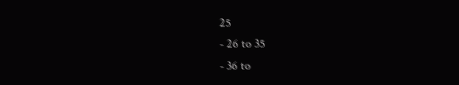25
- 26 to 35
- 36 to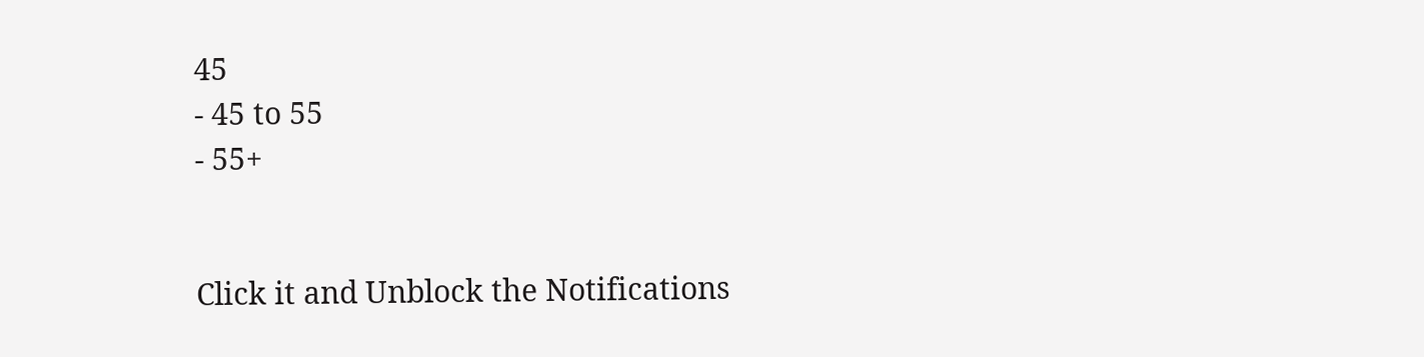45
- 45 to 55
- 55+


Click it and Unblock the Notifications